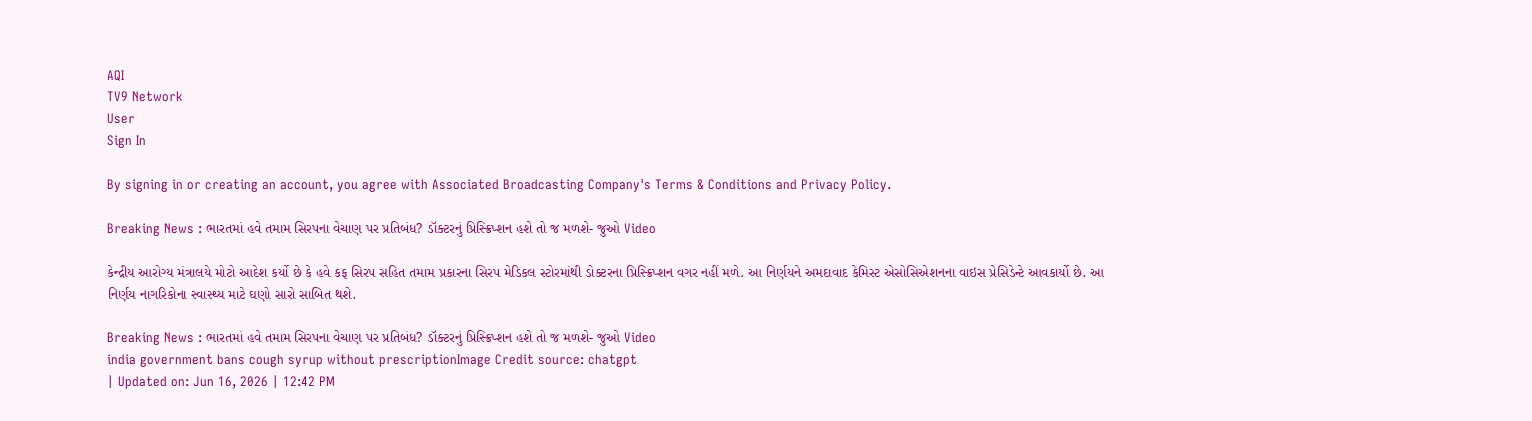AQI
TV9 Network
User
Sign In

By signing in or creating an account, you agree with Associated Broadcasting Company's Terms & Conditions and Privacy Policy.

Breaking News : ભારતમાં હવે તમામ સિરપના વેચાણ પર પ્રતિબંધ? ડૉક્ટરનું પ્રિસ્ક્રિપ્શન હશે તો જ મળશે- જુઓ Video

કેન્દ્રીય આરોગ્ય મંત્રાલયે મોટો આદેશ કર્યો છે કે હવે કફ સિરપ સહિત તમામ પ્રકારના સિરપ મેડિકલ સ્ટોરમાંથી ડોક્ટરના પ્રિસ્ક્રિપ્શન વગર નહીં મળે. આ નિર્ણયને અમદાવાદ કેમિસ્ટ એસોસિએશનના વાઇસ પ્રેસિડેન્ટે આવકાર્યો છે. આ નિર્ણય નાગરિકોના સ્વાસ્થ્ય માટે ઘણો સારો સાબિત થશે.

Breaking News : ભારતમાં હવે તમામ સિરપના વેચાણ પર પ્રતિબંધ? ડૉક્ટરનું પ્રિસ્ક્રિપ્શન હશે તો જ મળશે- જુઓ Video
india government bans cough syrup without prescriptionImage Credit source: chatgpt
| Updated on: Jun 16, 2026 | 12:42 PM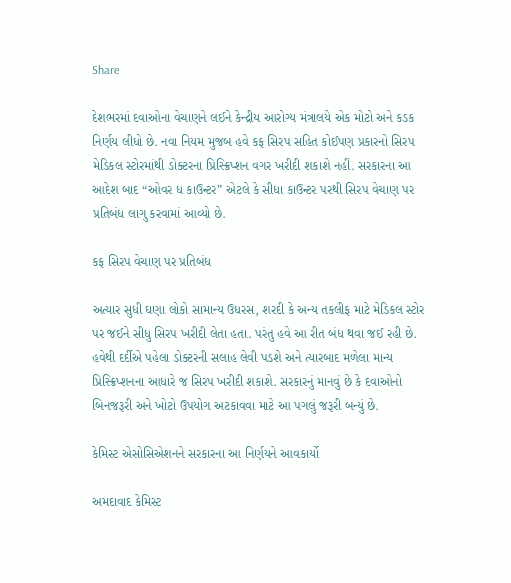Share

દેશભરમાં દવાઓના વેચાણને લઈને કેન્દ્રીય આરોગ્ય મંત્રાલયે એક મોટો અને કડક નિર્ણય લીધો છે. નવા નિયમ મુજબ હવે કફ સિરપ સહિત કોઈપણ પ્રકારનો સિરપ મેડિકલ સ્ટોરમાંથી ડોક્ટરના પ્રિસ્ક્રિપ્શન વગર ખરીદી શકાશે નહીં. સરકારના આ આદેશ બાદ “ઓવર ધ કાઉન્ટર” એટલે કે સીધા કાઉન્ટર પરથી સિરપ વેચાણ પર પ્રતિબંધ લાગુ કરવામાં આવ્યો છે.

કફ સિરપ વેચાણ પર પ્રતિબંધ

અત્યાર સુધી ઘણા લોકો સામાન્ય ઉધરસ, શરદી કે અન્ય તકલીફ માટે મેડિકલ સ્ટોર પર જઈને સીધુ સિરપ ખરીદી લેતા હતા. પરંતુ હવે આ રીત બંધ થવા જઈ રહી છે. હવેથી દર્દીએ પહેલા ડોક્ટરની સલાહ લેવી પડશે અને ત્યારબાદ મળેલા માન્ય પ્રિસ્ક્રિપ્શનના આધારે જ સિરપ ખરીદી શકાશે. સરકારનું માનવું છે કે દવાઓનો બિનજરૂરી અને ખોટો ઉપયોગ અટકાવવા માટે આ પગલું જરૂરી બન્યું છે.

કેમિસ્ટ એસોસિએશનને સરકારના આ નિર્ણયને આવકાર્યો

અમદાવાદ કેમિસ્ટ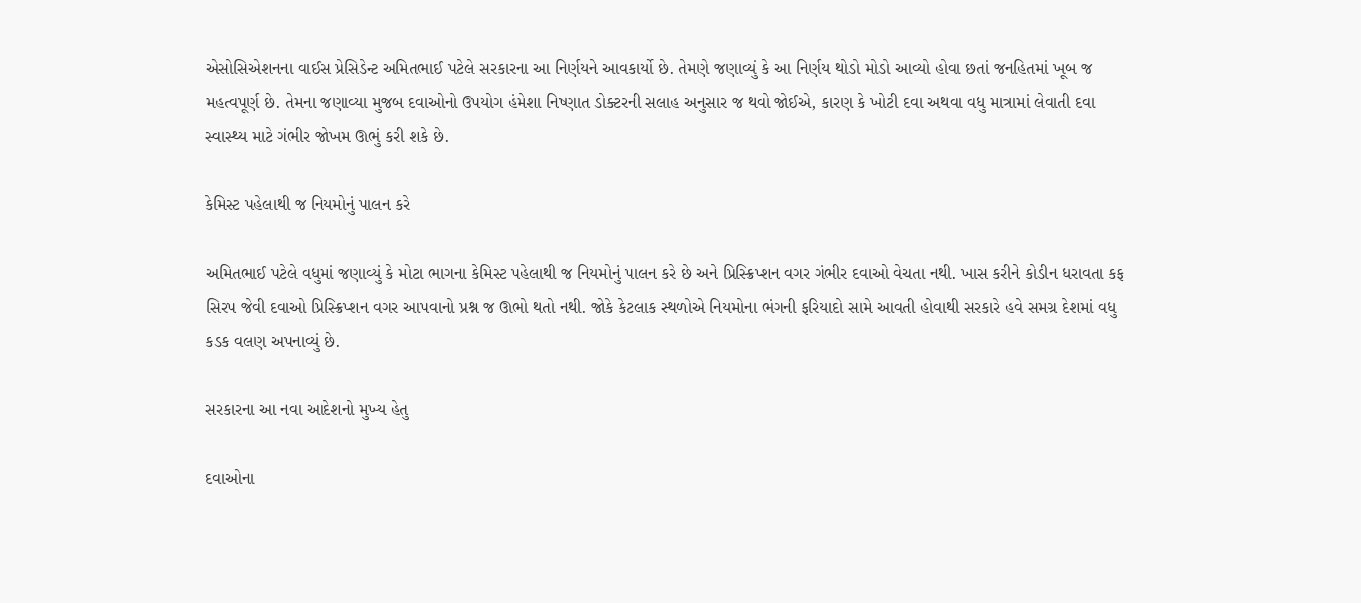એસોસિએશનના વાઈસ પ્રેસિડેન્ટ અમિતભાઈ પટેલે સરકારના આ નિર્ણયને આવકાર્યો છે. તેમણે જણાવ્યું કે આ નિર્ણય થોડો મોડો આવ્યો હોવા છતાં જનહિતમાં ખૂબ જ મહત્વપૂર્ણ છે. તેમના જણાવ્યા મુજબ દવાઓનો ઉપયોગ હંમેશા નિષ્ણાત ડોક્ટરની સલાહ અનુસાર જ થવો જોઈએ, કારણ કે ખોટી દવા અથવા વધુ માત્રામાં લેવાતી દવા સ્વાસ્થ્ય માટે ગંભીર જોખમ ઊભું કરી શકે છે.

કેમિસ્ટ પહેલાથી જ નિયમોનું પાલન કરે

અમિતભાઈ પટેલે વધુમાં જણાવ્યું કે મોટા ભાગના કેમિસ્ટ પહેલાથી જ નિયમોનું પાલન કરે છે અને પ્રિસ્ક્રિપ્શન વગર ગંભીર દવાઓ વેચતા નથી. ખાસ કરીને કોડીન ધરાવતા કફ સિરપ જેવી દવાઓ પ્રિસ્ક્રિપ્શન વગર આપવાનો પ્રશ્ન જ ઊભો થતો નથી. જોકે કેટલાક સ્થળોએ નિયમોના ભંગની ફરિયાદો સામે આવતી હોવાથી સરકારે હવે સમગ્ર દેશમાં વધુ કડક વલણ અપનાવ્યું છે.

સરકારના આ નવા આદેશનો મુખ્ય હેતુ

દવાઓના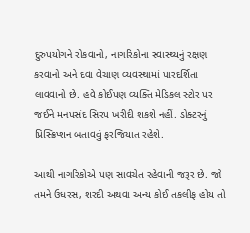દુરુપયોગને રોકવાનો, નાગરિકોના સ્વાસ્થ્યનું રક્ષણ કરવાનો અને દવા વેચાણ વ્યવસ્થામાં પારદર્શિતા લાવવાનો છે. હવે કોઈપણ વ્યક્તિ મેડિકલ સ્ટોર પર જઈને મનપસંદ સિરપ ખરીદી શકશે નહીં. ડોક્ટરનું પ્રિસ્ક્રિપ્શન બતાવવું ફરજિયાત રહેશે.

આથી નાગરિકોએ પણ સાવચેત રહેવાની જરૂર છે. જો તમને ઉધરસ, શરદી અથવા અન્ય કોઈ તકલીફ હોય તો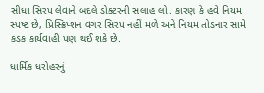સીધા સિરપ લેવાને બદલે ડોક્ટરની સલાહ લો. કારણ કે હવે નિયમ સ્પષ્ટ છે, પ્રિસ્ક્રિપ્શન વગર સિરપ નહીં મળે અને નિયમ તોડનાર સામે કડક કાર્યવાહી પણ થઈ શકે છે.

ધાર્મિક ધરોહરનું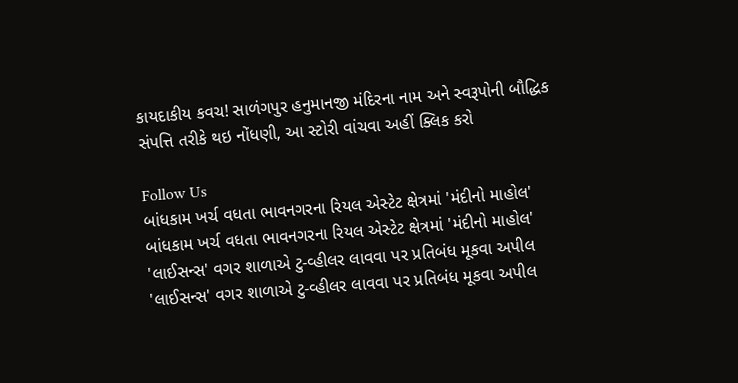કાયદાકીય કવચ! સાળંગપુર હનુમાનજી મંદિરના નામ અને સ્વરૂપોની બૌદ્ધિક સંપત્તિ તરીકે થઇ નોંધણી, આ સ્ટોરી વાંચવા અહીં ક્લિક કરો

Follow Us
બાંધકામ ખર્ચ વધતા ભાવનગરના રિયલ એસ્ટેટ ક્ષેત્રમાં 'મંદીનો માહોલ'
બાંધકામ ખર્ચ વધતા ભાવનગરના રિયલ એસ્ટેટ ક્ષેત્રમાં 'મંદીનો માહોલ'
'લાઈસન્સ' વગર શાળાએ ટુ-વ્હીલર લાવવા પર પ્રતિબંધ મૂકવા અપીલ
'લાઈસન્સ' વગર શાળાએ ટુ-વ્હીલર લાવવા પર પ્રતિબંધ મૂકવા અપીલ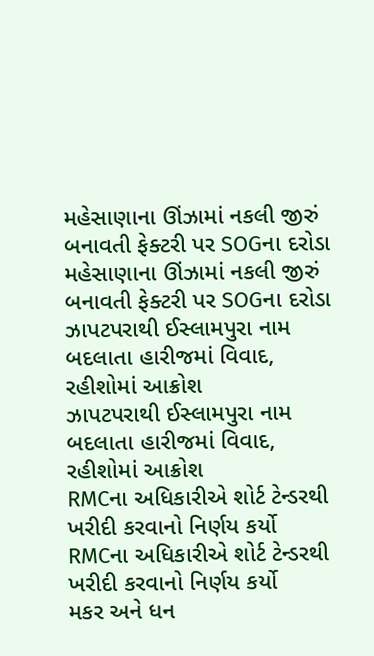મહેસાણાના ઊંઝામાં નકલી જીરું બનાવતી ફેક્ટરી પર SOGના દરોડા
મહેસાણાના ઊંઝામાં નકલી જીરું બનાવતી ફેક્ટરી પર SOGના દરોડા
ઝાપટપરાથી ઈસ્લામપુરા નામ બદલાતા હારીજમાં વિવાદ, રહીશોમાં આક્રોશ
ઝાપટપરાથી ઈસ્લામપુરા નામ બદલાતા હારીજમાં વિવાદ, રહીશોમાં આક્રોશ
RMCના અધિકારીએ શોર્ટ ટેન્ડરથી ખરીદી કરવાનો નિર્ણય કર્યો
RMCના અધિકારીએ શોર્ટ ટેન્ડરથી ખરીદી કરવાનો નિર્ણય કર્યો
મકર અને ધન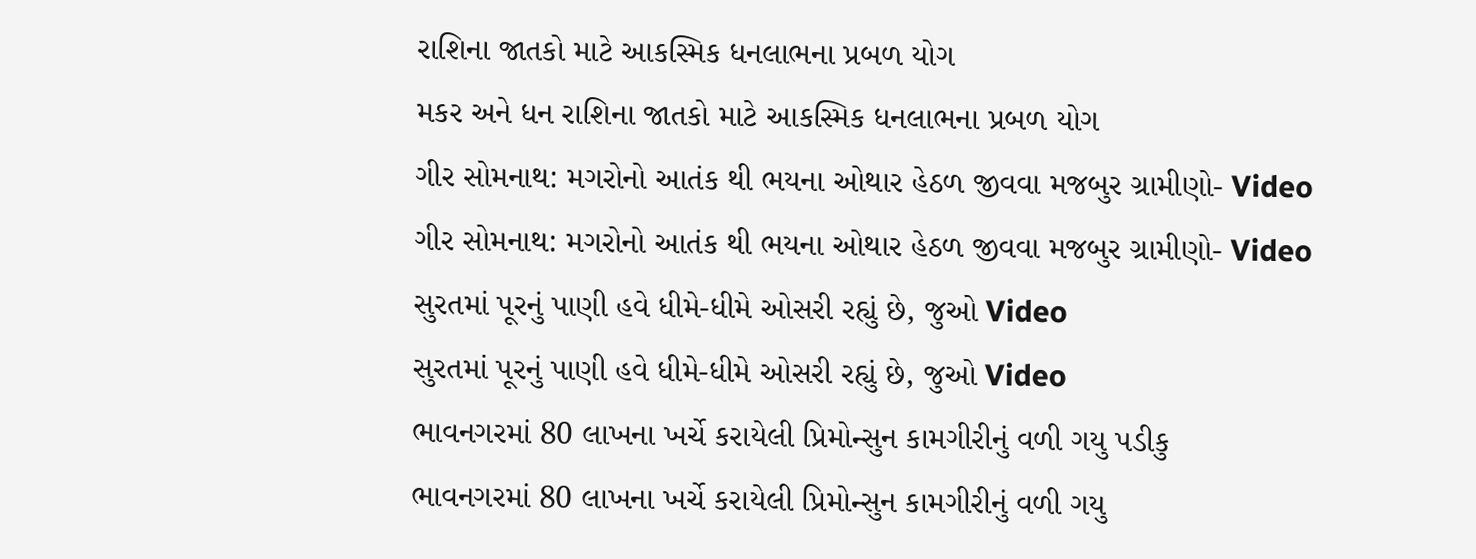રાશિના જાતકો માટે આકસ્મિક ધનલાભના પ્રબળ યોગ
મકર અને ધન રાશિના જાતકો માટે આકસ્મિક ધનલાભના પ્રબળ યોગ
ગીર સોમનાથ: મગરોનો આતંક થી ભયના ઓથાર હેઠળ જીવવા મજબુર ગ્રામીણો- Video
ગીર સોમનાથ: મગરોનો આતંક થી ભયના ઓથાર હેઠળ જીવવા મજબુર ગ્રામીણો- Video
સુરતમાં પૂરનું પાણી હવે ધીમે-ધીમે ઓસરી રહ્યું છે, જુઓ Video
સુરતમાં પૂરનું પાણી હવે ધીમે-ધીમે ઓસરી રહ્યું છે, જુઓ Video
ભાવનગરમાં 80 લાખના ખર્ચે કરાયેલી પ્રિમોન્સુન કામગીરીનું વળી ગયુ પડીકુ
ભાવનગરમાં 80 લાખના ખર્ચે કરાયેલી પ્રિમોન્સુન કામગીરીનું વળી ગયુ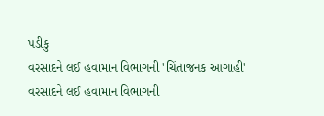પડીકુ
વરસાદને લઈ હવામાન વિભાગની 'ચિંતાજનક આગાહી'
વરસાદને લઈ હવામાન વિભાગની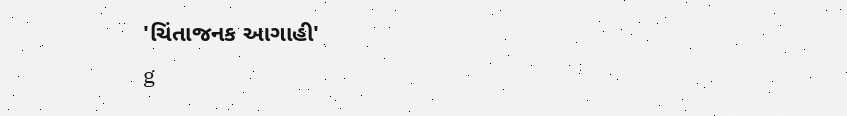'ચિંતાજનક આગાહી'
g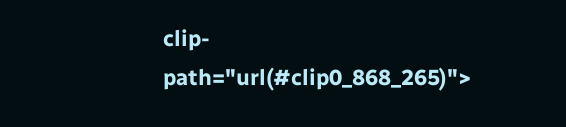clip-path="url(#clip0_868_265)">